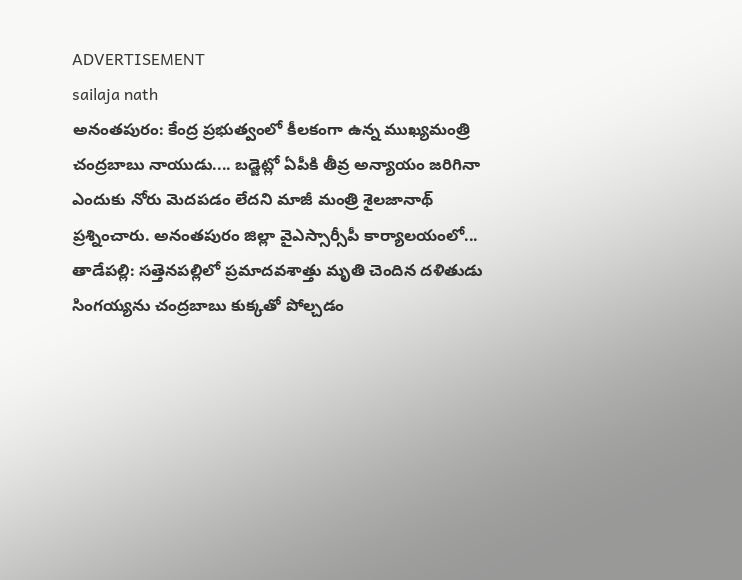ADVERTISEMENT
sailaja nath
అనంతపురం: కేంద్ర ప్రభుత్వంలో కీలకంగా ఉన్న ముఖ్యమంత్రి చంద్రబాబు నాయుడు.... బడ్జెట్లో ఏపీకి తీవ్ర అన్యాయం జరిగినా ఎందుకు నోరు మెదపడం లేదని మాజీ మంత్రి శైలజానాథ్ ప్రశ్నించారు. అనంతపురం జిల్లా వైఎస్సార్సీపీ కార్యాలయంలో...
తాడేపల్లి: సత్తెనపల్లిలో ప్రమాదవశాత్తు మృతి చెందిన దళితుడు సింగయ్యను చంద్రబాబు కుక్కతో పోల్చడం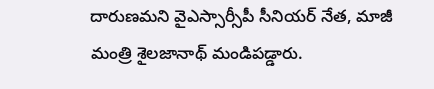దారుణమని వైఎస్సార్సీపీ సీనియర్ నేత, మాజీ మంత్రి శైలజానాథ్ మండిపడ్డారు.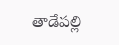తాడేపల్లి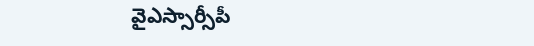వైఎస్సార్సీపీ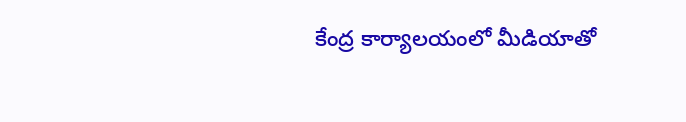కేంద్ర కార్యాలయంలో మీడియాతో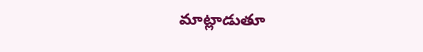మాట్లాడుతూ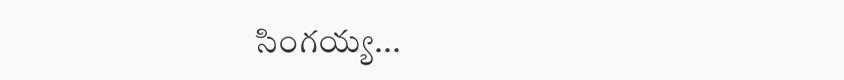సింగయ్య...